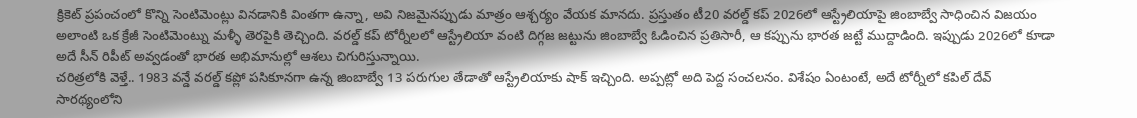క్రికెట్ ప్రపంచంలో కొన్ని సెంటిమెంట్లు వినడానికి వింతగా ఉన్నా, అవి నిజమైనప్పుడు మాత్రం ఆశ్చర్యం వేయక మానదు. ప్రస్తుతం టీ20 వరల్డ్ కప్ 2026లో ఆస్ట్రేలియాపై జింబాబ్వే సాధించిన విజయం అలాంటి ఒక క్రేజీ సెంటిమెంట్ను మళ్ళీ తెరపైకి తెచ్చింది. వరల్డ్ కప్ టోర్నీలలో ఆస్ట్రేలియా వంటి దిగ్గజ జట్టును జింబాబ్వే ఓడించిన ప్రతిసారీ, ఆ కప్పును భారత జట్టే ముద్దాడింది. ఇప్పుడు 2026లో కూడా అదే సీన్ రిపీట్ అవ్వడంతో భారత అభిమానుల్లో ఆశలు చిగురిస్తున్నాయి.
చరిత్రలోకి వెళ్తే.. 1983 వన్డే వరల్డ్ కప్లో పసికూనగా ఉన్న జింబాబ్వే 13 పరుగుల తేడాతో ఆస్ట్రేలియాకు షాక్ ఇచ్చింది. అప్పట్లో అది పెద్ద సంచలనం. విశేషం ఏంటంటే, అదే టోర్నీలో కపిల్ దేవ్ సారథ్యంలోని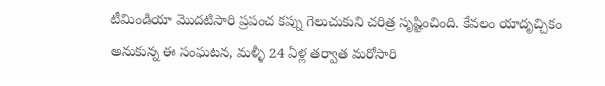టీమిండియా మొదటిసారి ప్రపంచ కప్ను గెలుచుకుని చరిత్ర సృష్టించింది. కేవలం యాదృచ్చికం అనుకున్న ఈ సంఘటన, మళ్ళీ 24 ఏళ్ల తర్వాత మరోసారి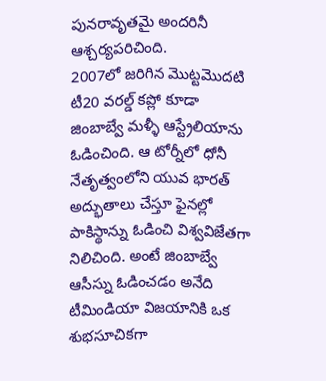పునరావృతమై అందరినీ ఆశ్చర్యపరిచింది.
2007లో జరిగిన మొట్టమొదటి టీ20 వరల్డ్ కప్లో కూడా జింబాబ్వే మళ్ళీ ఆస్ట్రేలియాను ఓడించింది. ఆ టోర్నీలో ధోనీ నేతృత్వంలోని యువ భారత్ అద్భుతాలు చేస్తూ ఫైనల్లో పాకిస్థాన్ను ఓడించి విశ్వవిజేతగా నిలిచింది. అంటే జింబాబ్వే ఆసీస్ను ఓడించడం అనేది టీమిండియా విజయానికి ఒక శుభసూచికగా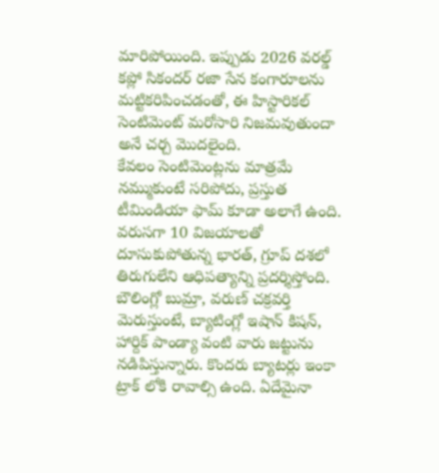మారిపోయింది. ఇప్పుడు 2026 వరల్డ్ కప్లో సికందర్ రజా సేన కంగారూలను మట్టికరిపించడంతో, ఈ హిస్టారికల్ సెంటిమెంట్ మరోసారి నిజమవుతుందా అనే చర్చ మొదలైంది.
కేవలం సెంటిమెంట్లను మాత్రమే నమ్ముకుంటే సరిపోదు, ప్రస్తుత టీమిండియా ఫామ్ కూడా అలాగే ఉంది. వరుసగా 10 విజయాలతో దూసుకుపోతున్న భారత్, గ్రూప్ దశలో తిరుగులేని ఆధిపత్యాన్ని ప్రదర్శిస్తోంది. బౌలింగ్లో బుమ్రా, వరుణ్ చక్రవర్తి మెరుస్తుంటే, బ్యాటింగ్లో ఇషాన్ కిషన్, హార్దిక్ పాండ్యా వంటి వారు జట్టును నడిపిస్తున్నారు. కొందరు బ్యాటర్లు ఇంకా ట్రాక్ లోకి రావాల్సి ఉంది. ఏదేమైనా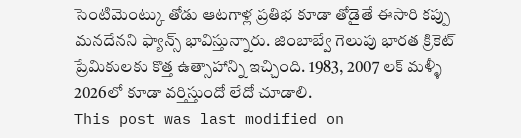సెంటిమెంట్కు తోడు ఆటగాళ్ల ప్రతిభ కూడా తోడైతే ఈసారి కప్పు మనదేనని ఫ్యాన్స్ భావిస్తున్నారు. జింబాబ్వే గెలుపు భారత క్రికెట్ ప్రేమికులకు కొత్త ఉత్సాహాన్ని ఇచ్చింది. 1983, 2007 లక్ మళ్ళీ 2026లో కూడా వర్తిస్తుందో లేదో చూడాలి.
This post was last modified on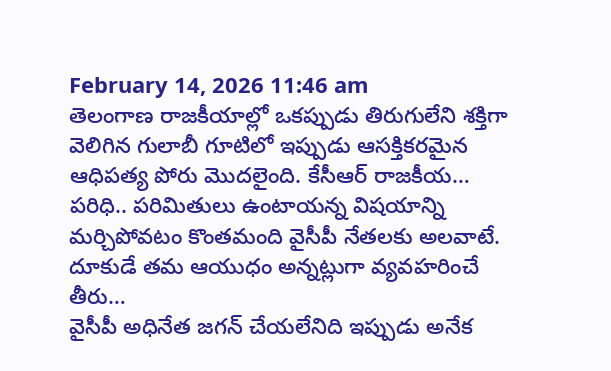February 14, 2026 11:46 am
తెలంగాణ రాజకీయాల్లో ఒకప్పుడు తిరుగులేని శక్తిగా వెలిగిన గులాబీ గూటిలో ఇప్పుడు ఆసక్తికరమైన ఆధిపత్య పోరు మొదలైంది. కేసీఆర్ రాజకీయ…
పరిధి.. పరిమితులు ఉంటాయన్న విషయాన్ని మర్చిపోవటం కొంతమంది వైసీపీ నేతలకు అలవాటే. దూకుడే తమ ఆయుధం అన్నట్లుగా వ్యవహరించే తీరు…
వైసీపీ అధినేత జగన్ చేయలేనిది ఇప్పుడు అనేక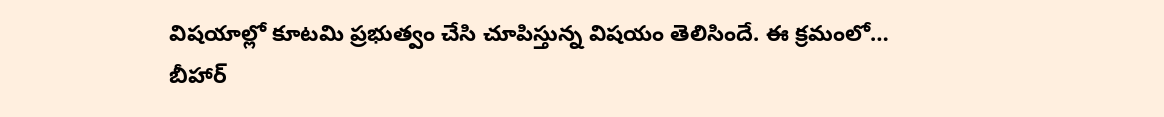విషయాల్లో కూటమి ప్రభుత్వం చేసి చూపిస్తున్న విషయం తెలిసిందే. ఈ క్రమంలో…
బీహార్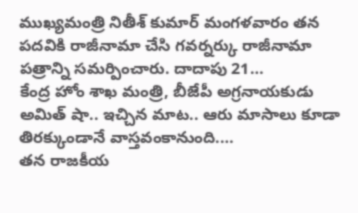ముఖ్యమంత్రి నితీశ్ కుమార్ మంగళవారం తన పదవికి రాజీనామా చేసి గవర్నర్కు రాజీనామా పత్రాన్ని సమర్పించారు. దాదాపు 21…
కేంద్ర హోం శాఖ మంత్రి, బీజేపీ అగ్రనాయకుడు అమిత్ షా.. ఇచ్చిన మాట.. ఆరు మాసాలు కూడా తిరక్కుండానే వాస్తవంకానుంది.…
తన రాజకీయ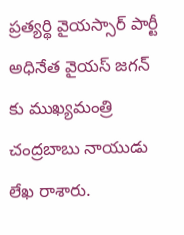ప్రత్యర్థి వైయస్సార్ పార్టీ అధినేత వైయస్ జగన్ కు ముఖ్యమంత్రి చంద్రబాబు నాయుడు లేఖ రాశారు.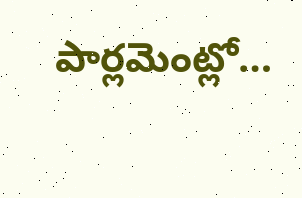పార్లమెంట్లో…